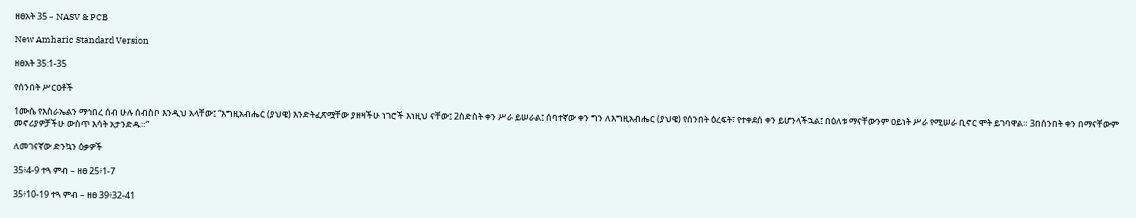ዘፀአት 35 – NASV & PCB

New Amharic Standard Version

ዘፀአት 35:1-35

የሰንበት ሥርዐቶች

1ሙሴ የእስራኤልን ማኅበረ ሰብ ሁሉ ሰብስቦ እንዲህ አላቸው፤ “እግዚአብሔር (ያህዌ) እንድትፈጽሟቸው ያዘዛችሁ ነገሮች እነዚህ ናቸው፤ 2ስድስት ቀን ሥራ ይሠራል፤ ሰባተኛው ቀን ግን ለእግዚአብሔር (ያህዌ) የሰንበት ዕረፍት፣ የተቀደሰ ቀን ይሆንላችኋል፤ በዕለቱ ማናቸውንም ዐይነት ሥራ የሚሠራ ቢኖር ሞት ይገባዋል። 3በሰንበት ቀን በማናቸውም መኖሪያዎቻችሁ ውስጥ እሳት አታንድዱ።”

ለመገናኛው ድንኳን ዕቃዎች

35፥4-9 ተጓ ምብ – ዘፀ 25፥1-7

35፥10-19 ተጓ ምብ – ዘፀ 39፥32-41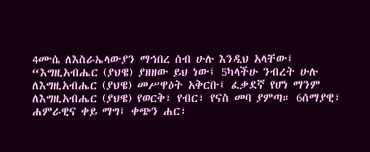4ሙሴ ለእስራኤላውያን ማኅበረ ሰብ ሁሉ እንዲህ አላቸው፤ “እግዚአብሔር (ያህዌ) ያዘዘው ይህ ነው፤ 5ካላችሁ ንብረት ሁሉ ለእግዚአብሔር (ያህዌ) መሥዋዕት አቅርቡ፤ ፈቃደኛ የሆነ ማንም ለእግዚአብሔር (ያህዌ) የወርቅ፣ የብር፣ የናስ መባ ያምጣ። 6ሰማያዊ፣ ሐምራዊና ቀይ ማግ፤ ቀጭን ሐር፣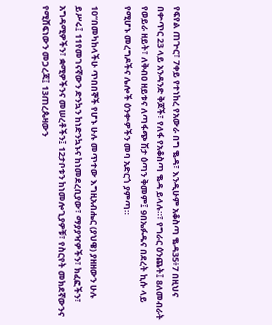የፍየል ጠጕር፣ 7ቀይ የተነከረ የአውራ በግ ቈዳ፣ እንዲሁም አቆስጣ ቈዳ35፥7 በዚህና በቍጥር 23 ላይ አንዳንድ ቅጆች፣ የለፋ የአቆስጣ ቈዳ ይላሉ።፣ የግራር ዕንጨት፤ 8ለመብራት የወይራ ዘይት፣ ለቅብዐ ዘይቱና ለጣፋጭ ሽታ ዕጣን ቅመም፤ 9በኤፉዱና በደረት ኪሱ ላይ የሚሆኑ መረግዶችና ሌሎች ዕንቍዎችን መባ አድርጎ ያምጣ።

10“በመካከላችሁ ጥበበኞች የሆኑ ሁሉ መጥተው እግዚአብሔር (ያህዌ) ያዘዘውን ሁሉ ይሥሩ፤ 11የመገናኛውን ድንኳን ከነድንኳኑና ከነመደረቢያው፣ ማያያዣዎችን፣ ክፈፎችን፣ አግዳሚዎችን፣ ቋሚዎችንና መሠረቶችን፤ 12ታቦቱን ከነመሎጊያዎቹ፣ የስርየት መክደኛውንና የሚሸፍነውን መጋረጃ፤ 13ጠረጴዛውን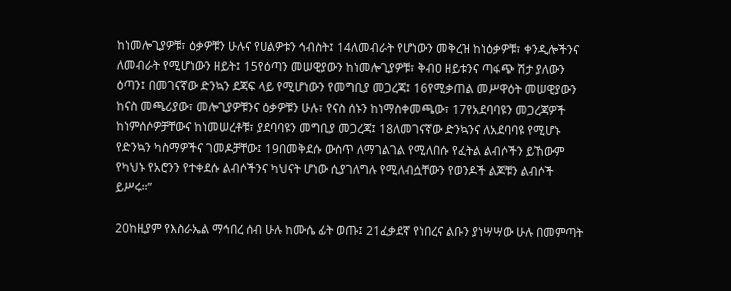ከነመሎጊያዎቹ፣ ዕቃዎቹን ሁሉና የሀልዎቱን ኅብስት፤ 14ለመብራት የሆነውን መቅረዝ ከነዕቃዎቹ፣ ቀንዲሎችንና ለመብራት የሚሆነውን ዘይት፤ 15የዕጣን መሠዊያውን ከነመሎጊያዎቹ፣ ቅብዐ ዘይቱንና ጣፋጭ ሽታ ያለውን ዕጣን፤ በመገናኛው ድንኳን ደጃፍ ላይ የሚሆነውን የመግቢያ መጋረጃ፤ 16የሚቃጠል መሥዋዕት መሠዊያውን ከናስ መጫሪያው፣ መሎጊያዎቹንና ዕቃዎቹን ሁሉ፣ የናስ ሰኑን ከነማስቀመጫው፣ 17የአደባባዩን መጋረጃዎች ከነምሰሶዎቻቸውና ከነመሠረቶቹ፣ ያደባባዩን መግቢያ መጋረጃ፤ 18ለመገናኛው ድንኳንና ለአደባባዩ የሚሆኑ የድንኳን ካስማዎችና ገመዶቻቸው፤ 19በመቅደሱ ውስጥ ለማገልገል የሚለበሱ የፈትል ልብሶችን ይኸውም የካህኑ የአሮንን የተቀደሱ ልብሶችንና ካህናት ሆነው ሲያገለግሉ የሚለብሷቸውን የወንዶች ልጆቹን ልብሶች ይሥሩ።”

20ከዚያም የእስራኤል ማኅበረ ሰብ ሁሉ ከሙሴ ፊት ወጡ፤ 21ፈቃደኛ የነበረና ልቡን ያነሣሣው ሁሉ በመምጣት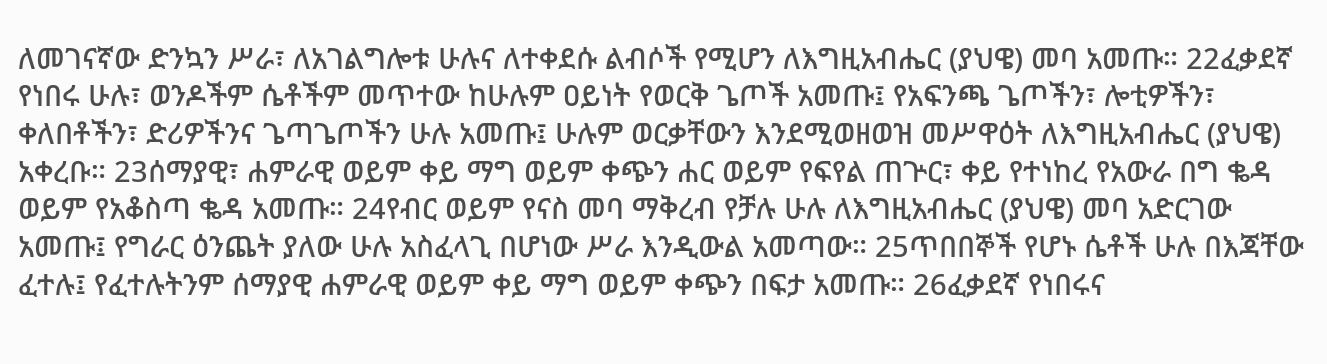ለመገናኛው ድንኳን ሥራ፣ ለአገልግሎቱ ሁሉና ለተቀደሱ ልብሶች የሚሆን ለእግዚአብሔር (ያህዌ) መባ አመጡ። 22ፈቃደኛ የነበሩ ሁሉ፣ ወንዶችም ሴቶችም መጥተው ከሁሉም ዐይነት የወርቅ ጌጦች አመጡ፤ የአፍንጫ ጌጦችን፣ ሎቲዎችን፣ ቀለበቶችን፣ ድሪዎችንና ጌጣጌጦችን ሁሉ አመጡ፤ ሁሉም ወርቃቸውን እንደሚወዘወዝ መሥዋዕት ለእግዚአብሔር (ያህዌ) አቀረቡ። 23ሰማያዊ፣ ሐምራዊ ወይም ቀይ ማግ ወይም ቀጭን ሐር ወይም የፍየል ጠጕር፣ ቀይ የተነከረ የአውራ በግ ቈዳ ወይም የአቆስጣ ቈዳ አመጡ። 24የብር ወይም የናስ መባ ማቅረብ የቻሉ ሁሉ ለእግዚአብሔር (ያህዌ) መባ አድርገው አመጡ፤ የግራር ዕንጨት ያለው ሁሉ አስፈላጊ በሆነው ሥራ እንዲውል አመጣው። 25ጥበበኞች የሆኑ ሴቶች ሁሉ በእጃቸው ፈተሉ፤ የፈተሉትንም ሰማያዊ ሐምራዊ ወይም ቀይ ማግ ወይም ቀጭን በፍታ አመጡ። 26ፈቃደኛ የነበሩና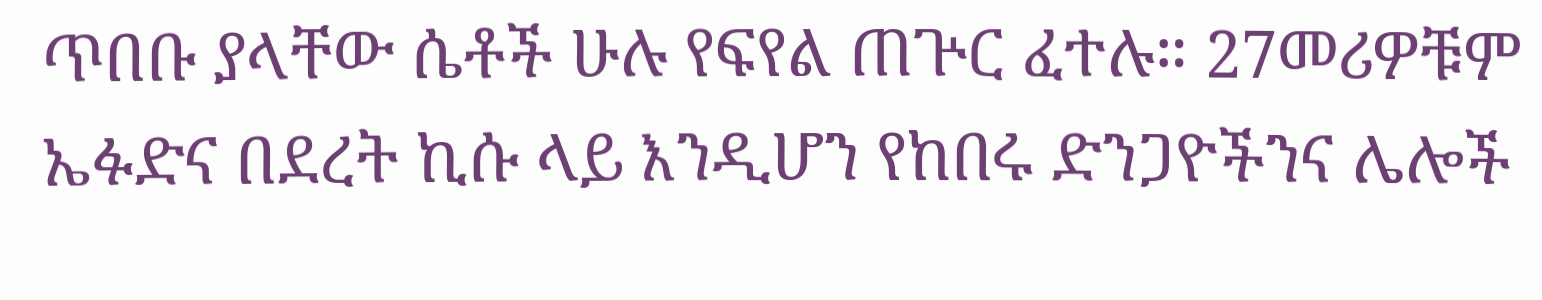ጥበቡ ያላቸው ሴቶች ሁሉ የፍየል ጠጕር ፈተሉ። 27መሪዎቹም ኤፉድና በደረት ኪሱ ላይ እንዲሆን የከበሩ ድንጋዮችንና ሌሎች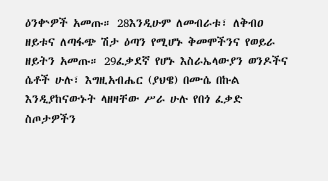ዕንቍዎች አመጡ። 28እንዲሁም ለመብራቱ፣ ለቅብዐ ዘይቱና ለጣፋጭ ሽታ ዕጣን የሚሆኑ ቅመሞችንና የወይራ ዘይትን አመጡ። 29ፈቃደኛ የሆኑ እስራኤላውያን ወንዶችና ሴቶች ሁሉ፣ እግዚአብሔር (ያህዌ) በሙሴ በኩል እንዲያከናውኑት ላዘዛቸው ሥራ ሁሉ የበጎ ፈቃድ ስጦታዎችን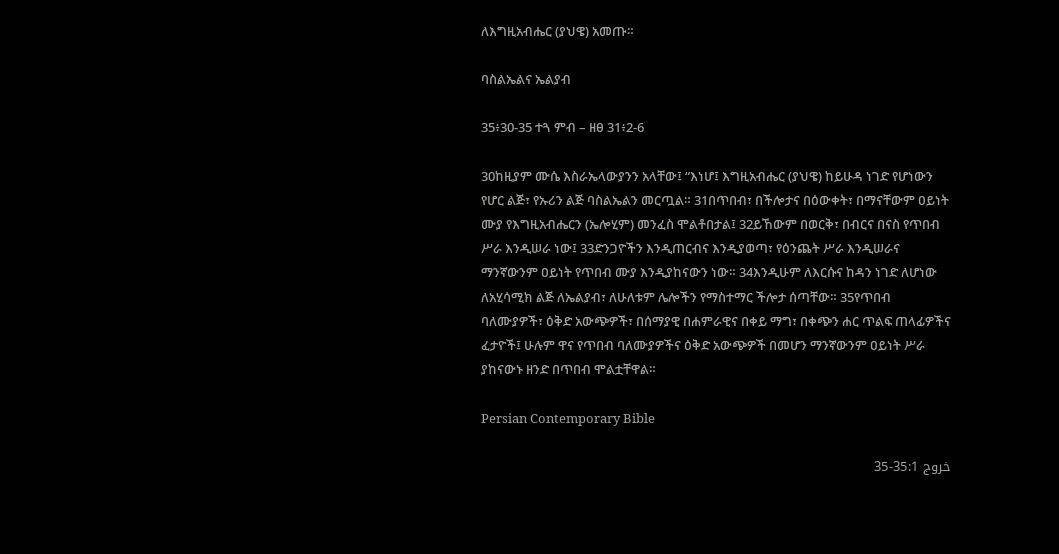ለእግዚአብሔር (ያህዌ) አመጡ።

ባስልኤልና ኤልያብ

35፥30-35 ተጓ ምብ – ዘፀ 31፥2-6

30ከዚያም ሙሴ እስራኤላውያንን አላቸው፤ “እነሆ፤ እግዚአብሔር (ያህዌ) ከይሁዳ ነገድ የሆነውን የሆር ልጅ፣ የኡሪን ልጅ ባስልኤልን መርጧል። 31በጥበብ፣ በችሎታና በዕውቀት፣ በማናቸውም ዐይነት ሙያ የእግዚአብሔርን (ኤሎሂም) መንፈስ ሞልቶበታል፤ 32ይኸውም በወርቅ፣ በብርና በናስ የጥበብ ሥራ እንዲሠራ ነው፤ 33ድንጋዮችን እንዲጠርብና እንዲያወጣ፣ የዕንጨት ሥራ እንዲሠራና ማንኛውንም ዐይነት የጥበብ ሙያ እንዲያከናውን ነው። 34እንዲሁም ለእርሱና ከዳን ነገድ ለሆነው ለአሂሳሚክ ልጅ ለኤልያብ፣ ለሁለቱም ሌሎችን የማስተማር ችሎታ ሰጣቸው። 35የጥበብ ባለሙያዎች፣ ዕቅድ አውጭዎች፣ በሰማያዊ በሐምራዊና በቀይ ማግ፣ በቀጭን ሐር ጥልፍ ጠላፊዎችና ፈታዮች፤ ሁሉም ዋና የጥበብ ባለሙያዎችና ዕቅድ አውጭዎች በመሆን ማንኛውንም ዐይነት ሥራ ያከናውኑ ዘንድ በጥበብ ሞልቷቸዋል።

Persian Contemporary Bible

خروج 35:1-35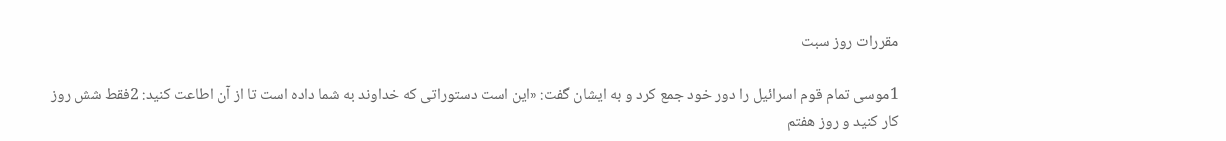مقررات روز سبت

1موسی تمام قوم اسرائيل را دور خود جمع كرد و به ايشان گفت: «اين است دستوراتی كه خداوند به شما داده است تا از آن اطاعت كنيد: 2فقط شش روز كار كنيد و روز هفتم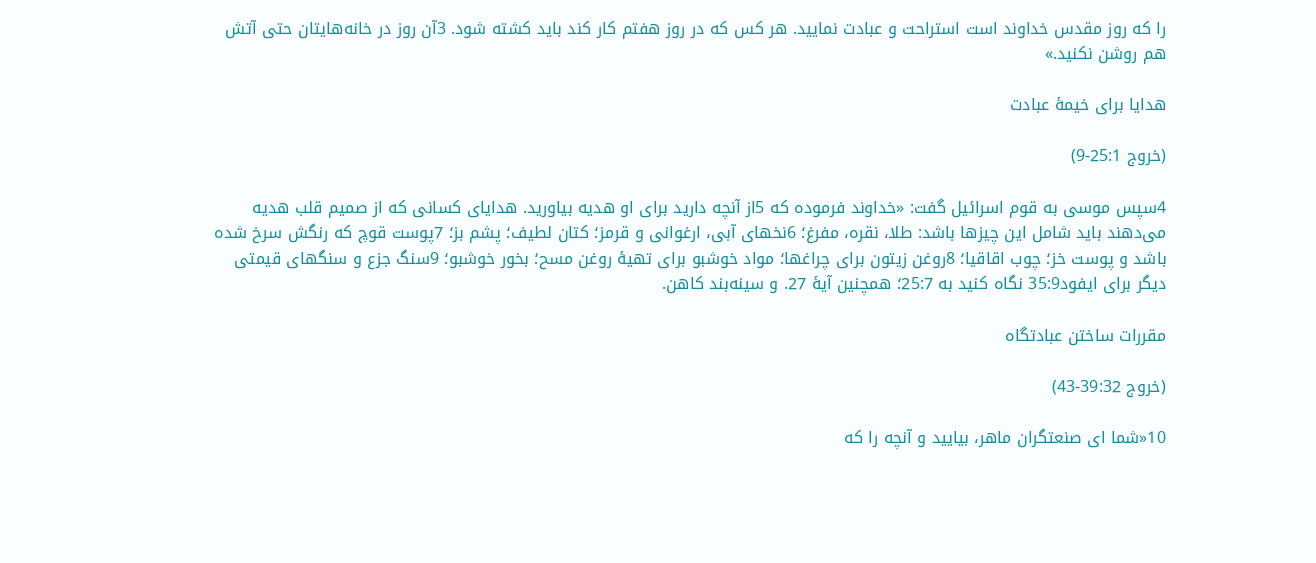را كه روز مقدس خداوند است استراحت و عبادت نماييد. هر كس كه در روز هفتم كار كند بايد كشته شود. 3آن روز در خانه‌هايتان حتی آتش هم روشن نكنيد.»

هدايا برای خيمهٔ عبادت

(خروج 25:1-9)

4سپس موسی به قوم اسرائيل گفت: «خداوند فرموده كه 5از آنچه داريد برای او هديه بياوريد. هدايای كسانی كه از صميم قلب هديه می‌دهند بايد شامل اين چيزها باشد: طلا، نقره، مفرغ؛ 6نخهای آبی، ارغوانی و قرمز؛ كتان لطيف؛ پشم بز؛ 7پوست قوچ كه رنگش سرخ شده باشد و پوست خز؛ چوب اقاقيا؛ 8روغن زيتون برای چراغها؛ مواد خوشبو برای تهيهٔ روغن مسح؛ بخور خوشبو؛ 9سنگ جزع و سنگهای قيمتی ديگر برای ايفود35:9 نگاه کنيد به 25:7؛ همچنين آيهٔ 27. و سينه‌بند كاهن.

مقررات ساختن عبادتگاه

(خروج 39:32-43)

10«شما ای صنعتگران ماهر، بياييد و آنچه را كه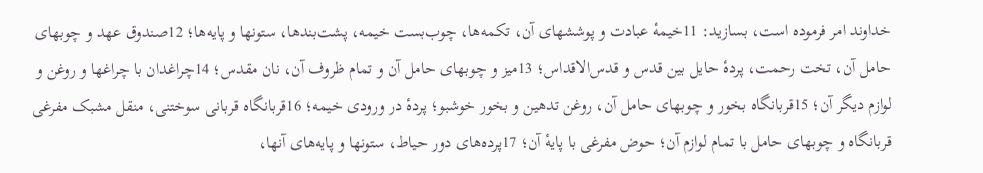خداوند امر فرموده است، بسازيد: 11خيمهٔ عبادت و پوششهای آن، تكمه‌ها، چوب‌بست خيمه، پشت‌بندها، ستونها و پايه‌ها؛ 12صندوق عهد و چوبهای حامل آن، تخت رحمت، پردهٔ حايل بين قدس و قدس‌الاقداس؛ 13ميز و چوبهای حامل آن و تمام ظروف آن، نان مقدس؛ 14چراغدان با چراغها و روغن و لوازم ديگر آن؛ 15قربانگاه بخور و چوبهای حامل آن، روغن تدهين و بخور خوشبو؛ پردهٔ در ورودی خيمه؛ 16قربانگاه قربانی سوختنی، منقل مشبک مفرغی قربانگاه و چوبهای حامل با تمام لوازم آن؛ حوض مفرغی با پايهٔ آن؛ 17پرده‌های دور حياط، ستونها و پايه‌های آنها،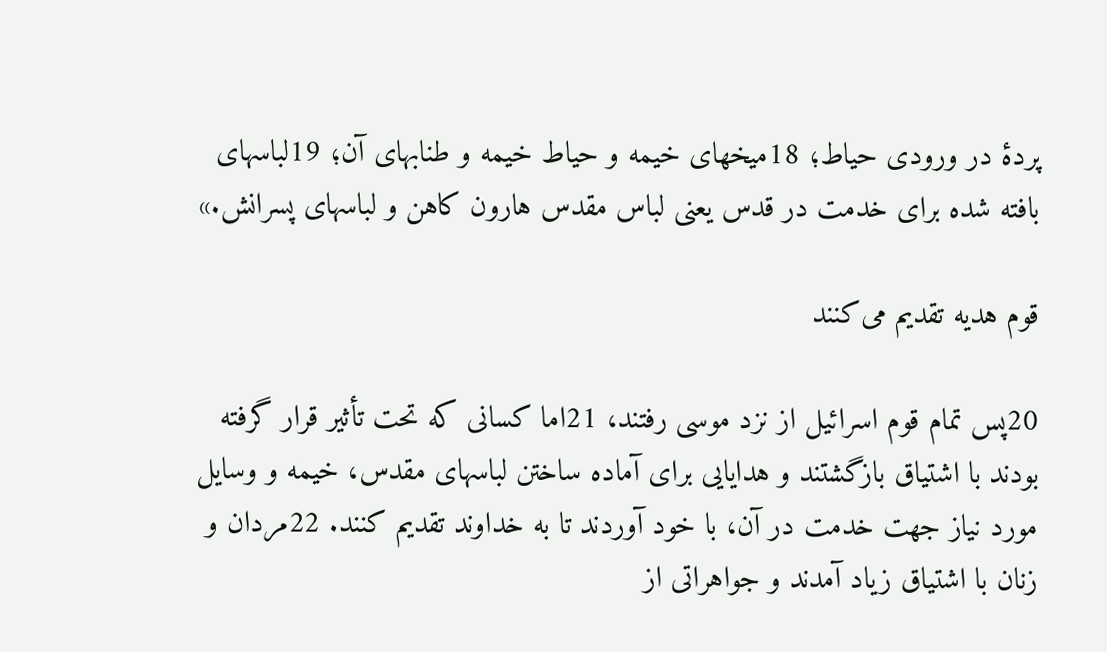پردهٔ در ورودی حياط؛ 18ميخهای خيمه و حياط خيمه و طنابهای آن؛ 19لباسهای بافته شده برای خدمت در قدس يعنی لباس مقدس هارون كاهن و لباسهای پسرانش.»

قوم هديه تقديم می‌كنند

20پس تمام قوم اسرائيل از نزد موسی رفتند، 21اما كسانی كه تحت تأثير قرار گرفته بودند با اشتياق بازگشتند و هدايايی برای آماده ساختن لباسهای مقدس، خيمه و وسايل مورد نياز جهت خدمت در آن، با خود آوردند تا به خداوند تقديم كنند. 22مردان و زنان با اشتياق زياد آمدند و جواهراتی از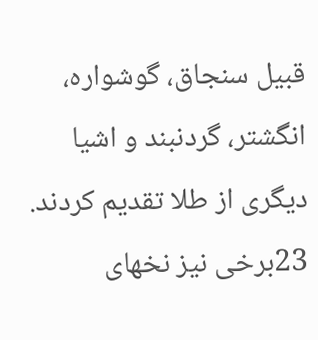قبيل سنجاق، گوشواره، انگشتر، گردنبند و اشیا ديگری از طلا تقديم كردند. 23برخی نيز نخهای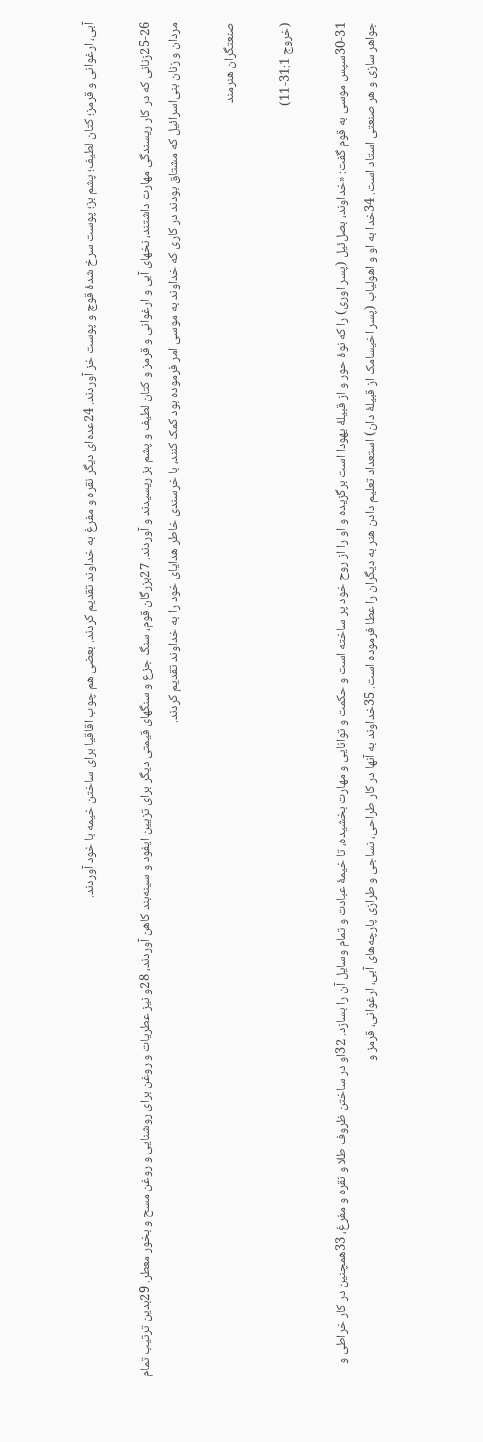آبی، ارغوانی و قرمز؛ كتان لطيف؛ پشم بز؛ پوست سرخ شدهٔ قوچ و پوست خز آوردند. 24عده‌ای ديگر نقره و مفرغ به خداوند تقديم كردند. بعضی هم چوب اقاقيا برای ساختن خيمه با خود آوردند.

25-26زنانی كه در كار ريسندگی مهارت داشتند، نخهای آبی و ارغوانی و قرمز و كتان لطيف و پشم بز ريسيدند و آوردند. 27بزرگان قوم، سنگ جزع و سنگهای قيمتی ديگر برای تزيين ايفود و سينه‌بند كاهن آوردند، 28و نيز عطريات و روغن برای روشنايی و روغن مسح و بخور معطر. 29بدين ترتيب تمام مردان و زنان بنی‌اسرائيل كه مشتاق بودند در كاری كه خداوند به موسی امر فرموده بود كمک كنند، با خرسندی خاطر هدايای خود را به خداوند تقديم كردند.

صنعتگران هنرمند

(خروج 31:1-11)

30-31سپس موسی به قوم گفت: «خداوند، بصل‌ئيل (پسر اوری) را كه نوهٔ حور و از قبيلهٔ يهودا است برگزيده و او را از روح خود پر ساخته است و حكمت و توانايی و مهارت بخشيده، تا خيمهٔ عبادت و تمام وسايل آن را بسازد. 32او در ساختن ظروف طلا و نقره و مفرغ، 33همچنين در كار خراطی و جواهر سازی و هر صنعتی استاد است. 34خدا به او و اهولياب (پسر اخيسامک از قبيلهٔ دان) استعداد تعليم دادن هنر به ديگران را عطا فرموده است. 35خداوند به آنها در كار طراحی، نساجی و طرازی پارچه‌های آبی، ارغوانی، قرمز و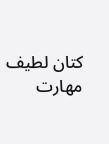كتان لطيف مهارت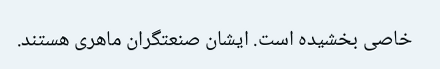خاصی بخشيده است. ايشان صنعتگران ماهری هستند.